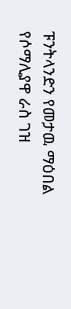ፑንትላንድን የመታዉ ማዕበል
የሶማሊያዋ ራስ ገዝ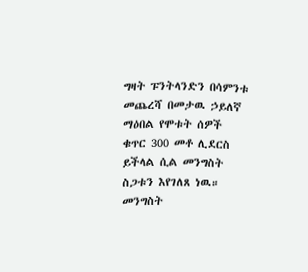ግዛት ፑንትላንድን በሳምንቱ መጨረሻ በመታዉ ኃይለኛ ማዕበል የሞቱት ሰዎች ቁጥር 300 መቶ ሊደርስ ይችላል ሲል መንግስት ስጋቱን እየገለጸ ነዉ። መንግስት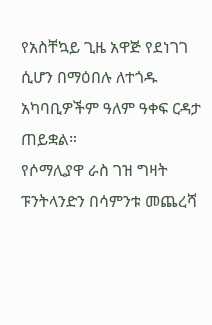የአስቸኳይ ጊዜ አዋጅ የደነገገ ሲሆን በማዕበሉ ለተጎዱ አካባቢዎችም ዓለም ዓቀፍ ርዳታ ጠይቋል።
የሶማሊያዋ ራስ ገዝ ግዛት ፑንትላንድን በሳምንቱ መጨረሻ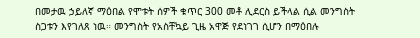በመታዉ ኃይለኛ ማዕበል የሞቱት ሰዎች ቁጥር 300 መቶ ሊደርስ ይችላል ሲል መንግስት ስጋቱን እየገለጸ ነዉ። መንግስት የአስቸኳይ ጊዜ አዋጅ የደነገገ ሲሆን በማዕበሉ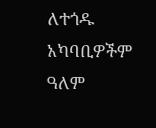ለተጎዱ አካባቢዎችም ዓለም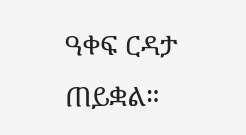ዓቀፍ ርዳታ ጠይቋል።